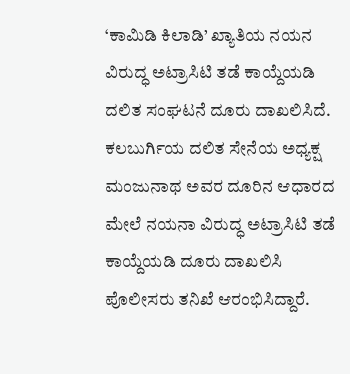‘ಕಾಮಿಡಿ ಕಿಲಾಡಿ’ ಖ್ಯಾತಿಯ ನಯನ ವಿರುದ್ಧ ಅಟ್ರಾಸಿಟಿ ತಡೆ ಕಾಯ್ದೆಯಡಿ ದಲಿತ ಸಂಘಟನೆ ದೂರು ದಾಖಲಿಸಿದೆ.
ಕಲಬುರ್ಗಿಯ ದಲಿತ ಸೇನೆಯ ಅಧ್ಯಕ್ಷ ಮಂಜುನಾಥ ಅವರ ದೂರಿನ ಆಧಾರದ ಮೇಲೆ ನಯನಾ ವಿರುದ್ಧ ಅಟ್ರಾಸಿಟಿ ತಡೆ ಕಾಯ್ದೆಯಡಿ ದೂರು ದಾಖಲಿಸಿ ಪೊಲೀಸರು ತನಿಖೆ ಆರಂಭಿಸಿದ್ದಾರೆ.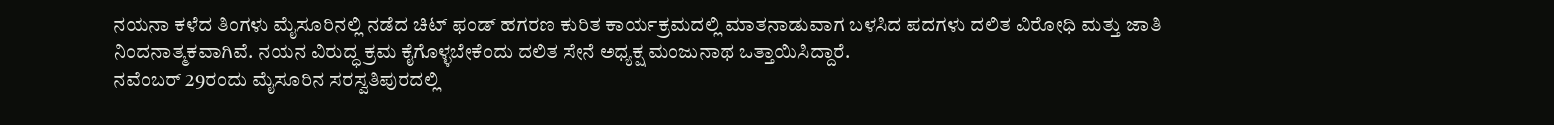ನಯನಾ ಕಳೆದ ತಿಂಗಳು ಮೈಸೂರಿನಲ್ಲಿ ನಡೆದ ಚಿಟ್ ಫಂಡ್ ಹಗರಣ ಕುರಿತ ಕಾರ್ಯಕ್ರಮದಲ್ಲಿ ಮಾತನಾಡುವಾಗ ಬಳಸಿದ ಪದಗಳು ದಲಿತ ವಿರೋಧಿ ಮತ್ತು ಜಾತಿ ನಿಂದನಾತ್ಮಕವಾಗಿವೆ. ನಯನ ವಿರುದ್ಧ ಕ್ರಮ ಕೈಗೊಳ್ಳಬೇಕೆಂದು ದಲಿತ ಸೇನೆ ಅಧ್ಯಕ್ಷ ಮಂಜುನಾಥ ಒತ್ತಾಯಿಸಿದ್ದಾರೆ.
ನವೆಂಬರ್ 29ರಂದು ಮೈಸೂರಿನ ಸರಸ್ವತಿಪುರದಲ್ಲಿ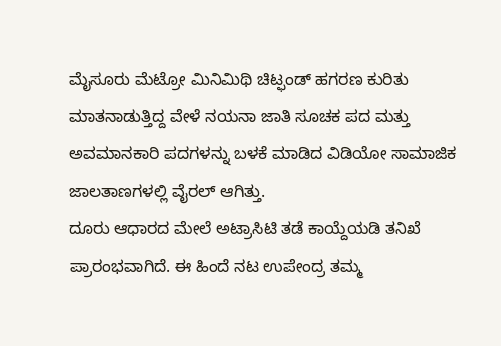ಮೈಸೂರು ಮೆಟ್ರೋ ಮಿನಿಮಿಥಿ ಚಿಟ್ಫಂಡ್ ಹಗರಣ ಕುರಿತು ಮಾತನಾಡುತ್ತಿದ್ದ ವೇಳೆ ನಯನಾ ಜಾತಿ ಸೂಚಕ ಪದ ಮತ್ತು ಅವಮಾನಕಾರಿ ಪದಗಳನ್ನು ಬಳಕೆ ಮಾಡಿದ ವಿಡಿಯೋ ಸಾಮಾಜಿಕ ಜಾಲತಾಣಗಳಲ್ಲಿ ವೈರಲ್ ಆಗಿತ್ತು.
ದೂರು ಆಧಾರದ ಮೇಲೆ ಅಟ್ರಾಸಿಟಿ ತಡೆ ಕಾಯ್ದೆಯಡಿ ತನಿಖೆ ಪ್ರಾರಂಭವಾಗಿದೆ. ಈ ಹಿಂದೆ ನಟ ಉಪೇಂದ್ರ ತಮ್ಮ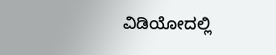ವಿಡಿಯೋದಲ್ಲಿ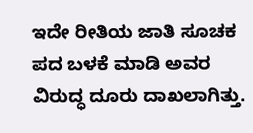ಇದೇ ರೀತಿಯ ಜಾತಿ ಸೂಚಕ ಪದ ಬಳಕೆ ಮಾಡಿ ಅವರ ವಿರುದ್ಧ ದೂರು ದಾಖಲಾಗಿತ್ತು.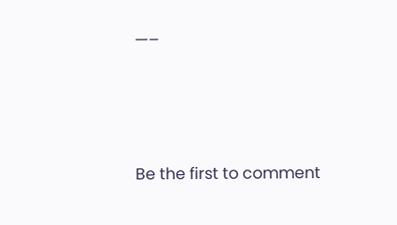—–





Be the first to comment